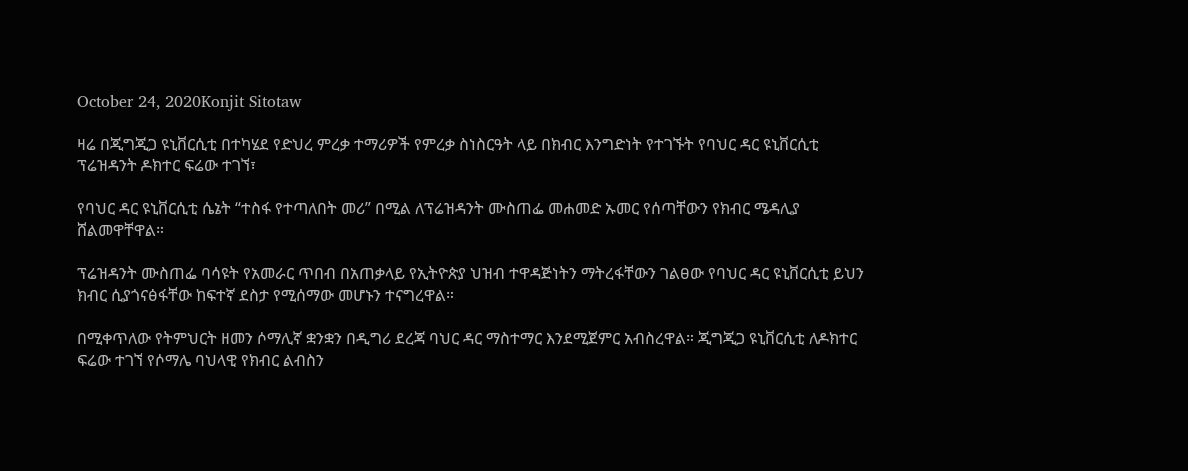October 24, 2020Konjit Sitotaw

ዛሬ በጂግጂጋ ዩኒቨርሲቲ በተካሄደ የድህረ ምረቃ ተማሪዎች የምረቃ ስነስርዓት ላይ በክብር እንግድነት የተገኙት የባህር ዳር ዩኒቨርሲቲ ፕሬዝዳንት ዶክተር ፍሬው ተገኘ፣

የባህር ዳር ዩኒቨርሲቲ ሴኔት “ተስፋ የተጣለበት መሪ” በሚል ለፕሬዝዳንት ሙስጠፌ መሐመድ ኡመር የሰጣቸውን የክብር ሜዳሊያ ሸልመዋቸዋል።

ፕሬዝዳንት ሙስጠፌ ባሳዩት የአመራር ጥበብ በአጠቃላይ የኢትዮጵያ ህዝብ ተዋዳጅነትን ማትረፋቸውን ገልፀው የባህር ዳር ዩኒቨርሲቲ ይህን ክብር ሲያጎናፅፋቸው ከፍተኛ ደስታ የሚሰማው መሆኑን ተናግረዋል።

በሚቀጥለው የትምህርት ዘመን ሶማሊኛ ቋንቋን በዲግሪ ደረጃ ባህር ዳር ማስተማር እንደሚጀምር አብስረዋል። ጂግጂጋ ዩኒቨርሲቲ ለዶክተር ፍሬው ተገኘ የሶማሌ ባህላዊ የክብር ልብስን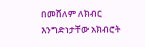በመሸለም ለክብር እንግድነታቸው አክብሮት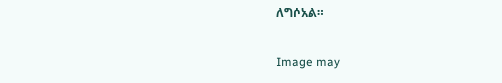ለግሶአል።

Image may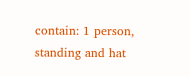contain: 1 person, standing and hat